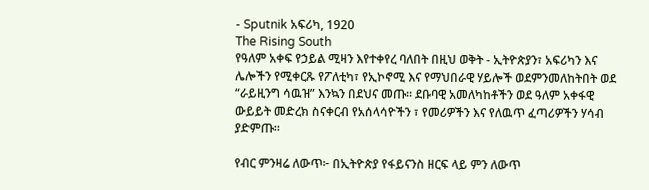- Sputnik አፍሪካ, 1920
The Rising South
የዓለም አቀፍ የኃይል ሚዛን እየተቀየረ ባለበት በዚህ ወቅት - ኢትዮጵያን፣ አፍሪካን እና ሌሎችን የሚቀርጹ የፖለቲካ፣ የኢኮኖሚ እና የማህበራዊ ሃይሎች ወደምንመለከትበት ወደ “ራይዚንግ ሳዉዝ” እንኳን በደህና መጡ፡፡ ደቡባዊ አመለካከቶችን ወደ ዓለም አቀፋዊ ውይይት መድረክ ስናቀርብ የአሰላሳዮችን ፣ የመሪዎችን እና የለዉጥ ፈጣሪዎችን ሃሳብ ያድምጡ።

የብር ምንዛሬ ለውጥ፦ በኢትዮጵያ የፋይናንስ ዘርፍ ላይ ምን ለውጥ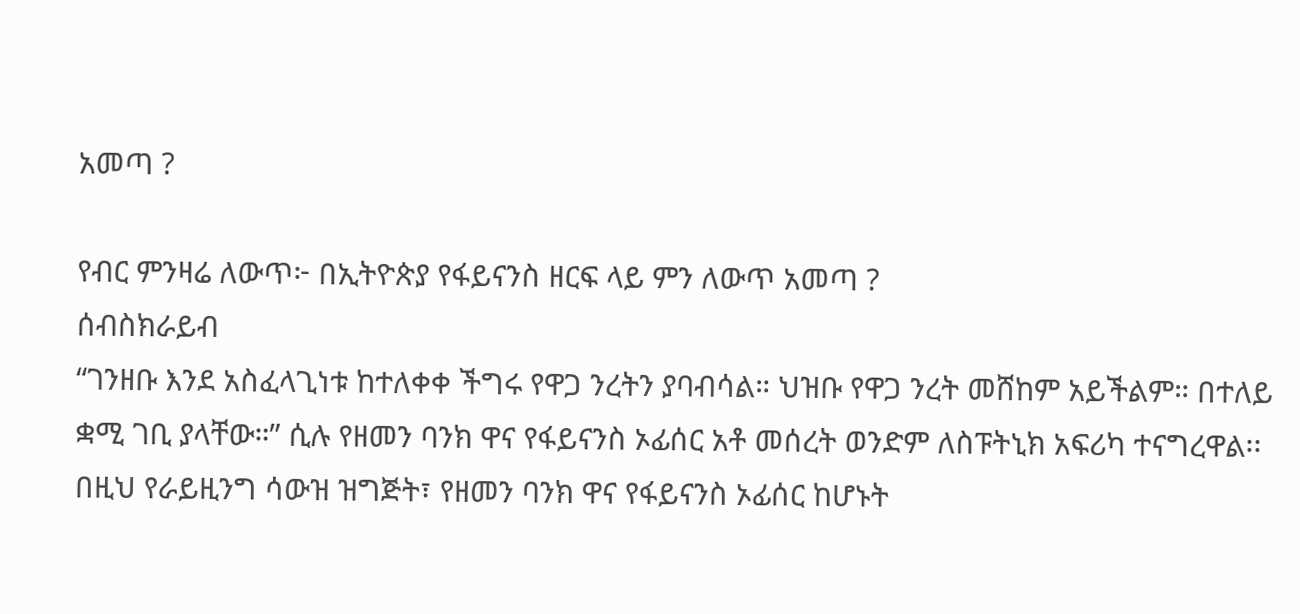አመጣ ?

የብር ምንዛሬ ለውጥ፦ በኢትዮጵያ የፋይናንስ ዘርፍ ላይ ምን ለውጥ አመጣ ?
ሰብስክራይብ
“ገንዘቡ እንደ አስፈላጊነቱ ከተለቀቀ ችግሩ የዋጋ ንረትን ያባብሳል። ህዝቡ የዋጋ ንረት መሸከም አይችልም። በተለይ ቋሚ ገቢ ያላቸው።” ሲሉ የዘመን ባንክ ዋና የፋይናንስ ኦፊሰር አቶ መሰረት ወንድም ለስፑትኒክ አፍሪካ ተናግረዋል፡፡
በዚህ የራይዚንግ ሳውዝ ዝግጅት፣ የዘመን ባንክ ዋና የፋይናንስ ኦፊሰር ከሆኑት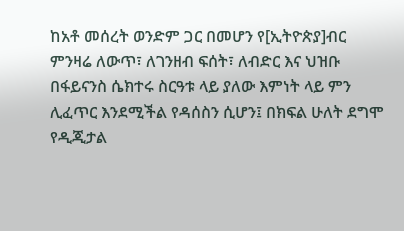ከአቶ መሰረት ወንድም ጋር በመሆን የ[ኢትዮጵያ]ብር ምንዛሬ ለውጥ፣ ለገንዘብ ፍሰት፣ ለብድር እና ህዝቡ በፋይናንስ ሴክተሩ ስርዓቱ ላይ ያለው እምነት ላይ ምን ሊፈጥር እንደሚችል የዳሰስን ሲሆን፤ በክፍል ሁለት ደግሞ የዲጂታል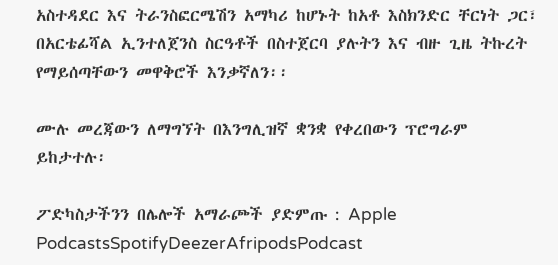አስተዳደር እና ትራንስፎርሜሽን አማካሪ ከሆኑት ከአቶ እስክንድር ቸርነት ጋር፣ በአርቴፊሻል ኢንተለጀንስ ስርዓቶች በስተጀርባ ያሉትን እና ብዙ ጊዜ ትኩረት የማይሰጣቸውን መዋቅሮች እንቃኛለን፡፡

ሙሉ መረጃውን ለማግኘት በእንግሊዝኛ ቋንቋ የቀረበውን ፕሮግራም ይከታተሉ፡

ፖድካስታችንን በሌሎች አማራጮች ያድምጡ : Apple PodcastsSpotifyDeezerAfripodsPodcast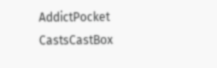AddictPocket CastsCastBox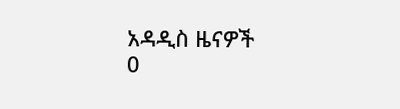አዳዲስ ዜናዎች
0